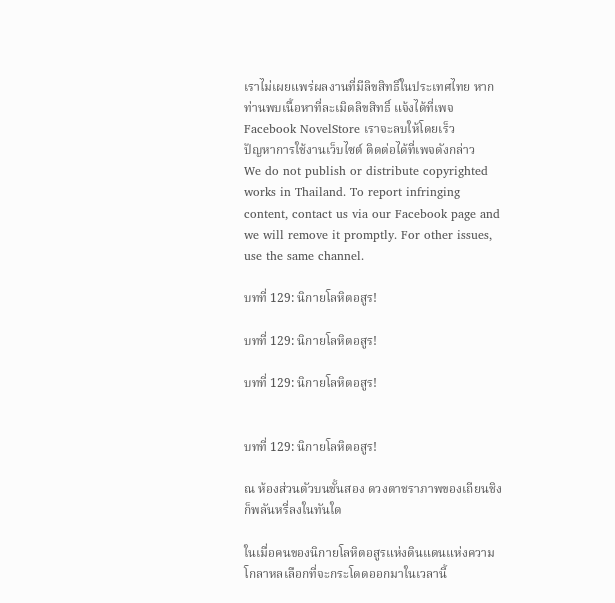เราไม่เผยแพร่ผลงานที่มีลิขสิทธิ์ในประเทศไทย หากท่านพบเนื้อหาที่ละเมิดลิขสิทธิ์ แจ้งได้ที่เพจ Facebook NovelStore เราจะลบให้โดยเร็ว
ปัญหาการใช้งานเว็บไซต์ ติดต่อได้ที่เพจดังกล่าว
We do not publish or distribute copyrighted works in Thailand. To report infringing content, contact us via our Facebook page and we will remove it promptly. For other issues, use the same channel.

บทที่ 129: นิกายโลหิตอสูร!

บทที่ 129: นิกายโลหิตอสูร!

บทที่ 129: นิกายโลหิตอสูร!


บทที่ 129: นิกายโลหิตอสูร!

ณ ห้องส่วนตัวบนชั้นสอง ดวงตาชราภาพของเถียนชิงก็พลันหรี่ลงในทันใด

ในเมื่อคนของนิกายโลหิตอสูรแห่งดินแดนแห่งความโกลาหลเลือกที่จะกระโดดออกมาในเวลานี้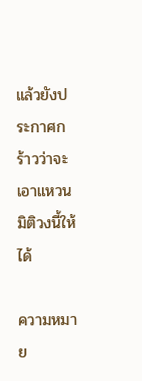แล้วยังประกาศกร้าวว่าจะเอาแหวนมิติวงนี้ให้ได้

ความหมาย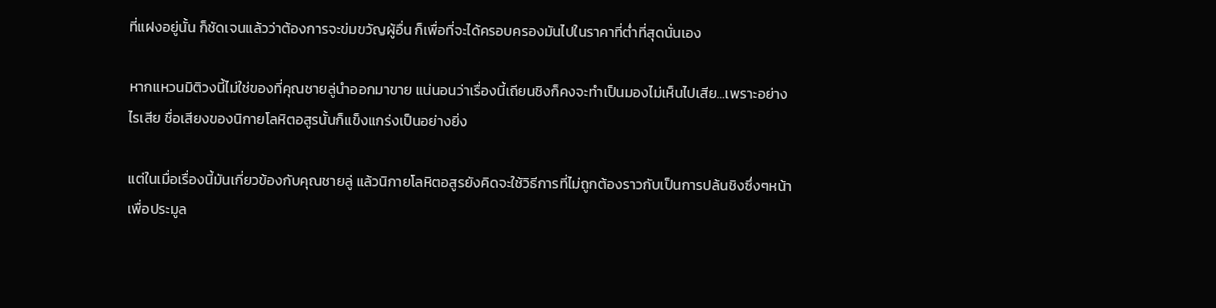ที่แฝงอยู่นั้น ก็ชัดเจนแล้วว่าต้องการจะข่มขวัญผู้อื่น ก็เพื่อที่จะได้ครอบครองมันไปในราคาที่ต่ำที่สุดนั่นเอง

หากแหวนมิติวงนี้ไม่ใช่ของที่คุณชายลู่นำออกมาขาย แน่นอนว่าเรื่องนี้เถียนชิงก็คงจะทำเป็นมองไม่เห็นไปเสีย…เพราะอย่างไรเสีย ชื่อเสียงของนิกายโลหิตอสูรนั้นก็แข็งแกร่งเป็นอย่างยิ่ง

แต่ในเมื่อเรื่องนี้มันเกี่ยวข้องกับคุณชายลู่ แล้วนิกายโลหิตอสูรยังคิดจะใช้วิธีการที่ไม่ถูกต้องราวกับเป็นการปล้นชิงซึ่งๆหน้าเพื่อประมูล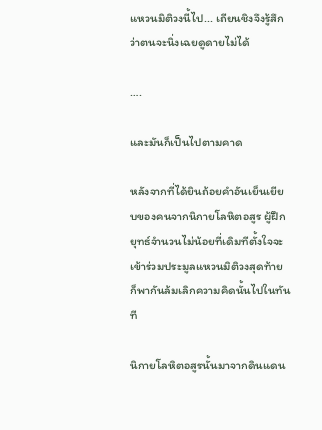แหวนมิติวงนี้ไป... เถียนชิงจึงรู้สึกว่าตนจะนิ่งเฉยดูดายไม่ได้

….

และมันก็เป็นไปตามคาด

หลังจากที่ได้ยินถ้อยคำอันเย็นเยียบของคนจากนิกายโลหิตอสูร ผู้ฝึกยุทธ์จำนวนไม่น้อยที่เดิมทีตั้งใจจะเข้าร่วมประมูลแหวนมิติวงสุดท้าย ก็พากันล้มเลิกความคิดนั้นไปในทันที

นิกายโลหิตอสูรนั้นมาจากดินแดน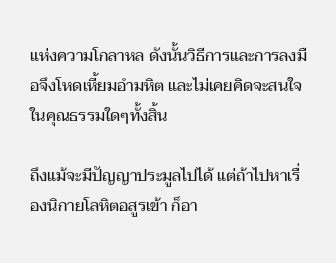แห่งความโกลาหล ดังนั้นวิธีการและการลงมือจึงโหดเหี้ยมอำมหิต และไม่เคยคิดจะสนใจในคุณธรรมใดๆทั้งสิ้น

ถึงแม้จะมีปัญญาประมูลไปได้ แต่ถ้าไปหาเรื่องนิกายโลหิตอสูรเข้า ก็อา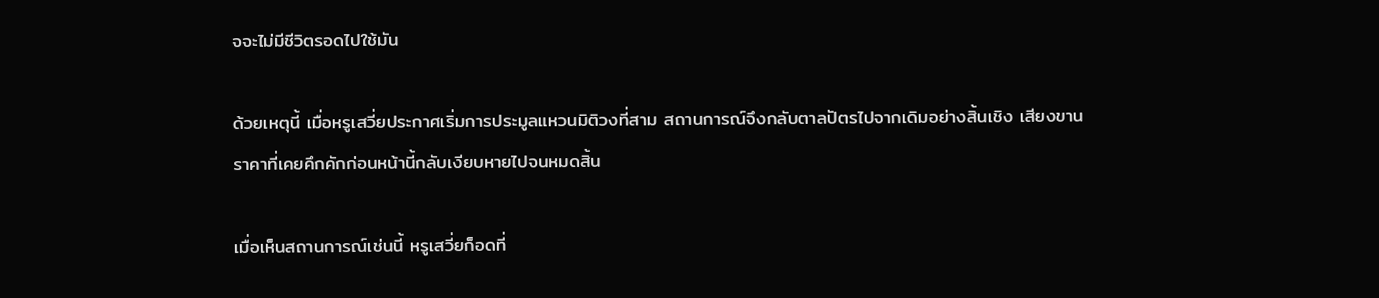จจะไม่มีชีวิตรอดไปใช้มัน

ด้วยเหตุนี้ เมื่อหรูเสวี่ยประกาศเริ่มการประมูลแหวนมิติวงที่สาม สถานการณ์จึงกลับตาลปัตรไปจากเดิมอย่างสิ้นเชิง เสียงขานราคาที่เคยคึกคักก่อนหน้านี้กลับเงียบหายไปจนหมดสิ้น

เมื่อเห็นสถานการณ์เช่นนี้ หรูเสวี่ยก็อดที่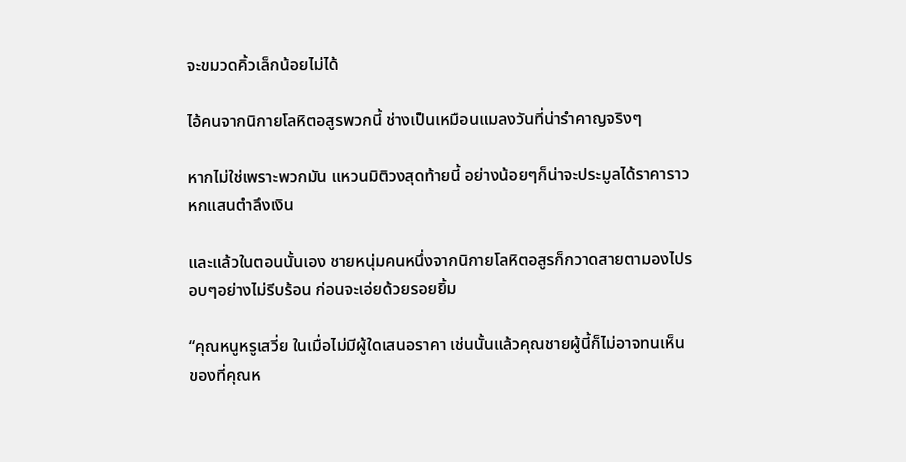จะขมวดคิ้วเล็กน้อยไม่ได้

ไอ้คนจากนิกายโลหิตอสูรพวกนี้ ช่างเป็นเหมือนแมลงวันที่น่ารำคาญจริงๆ

หากไม่ใช่เพราะพวกมัน แหวนมิติวงสุดท้ายนี้ อย่างน้อยๆก็น่าจะประมูลได้ราคาราวหกแสนตำลึงเงิน

และแล้วในตอนนั้นเอง ชายหนุ่มคนหนึ่งจากนิกายโลหิตอสูรก็กวาดสายตามองไปรอบๆอย่างไม่รีบร้อน ก่อนจะเอ่ยด้วยรอยยิ้ม

“คุณหนูหรูเสวี่ย ในเมื่อไม่มีผู้ใดเสนอราคา เช่นนั้นแล้วคุณชายผู้นี้ก็ไม่อาจทนเห็นของที่คุณห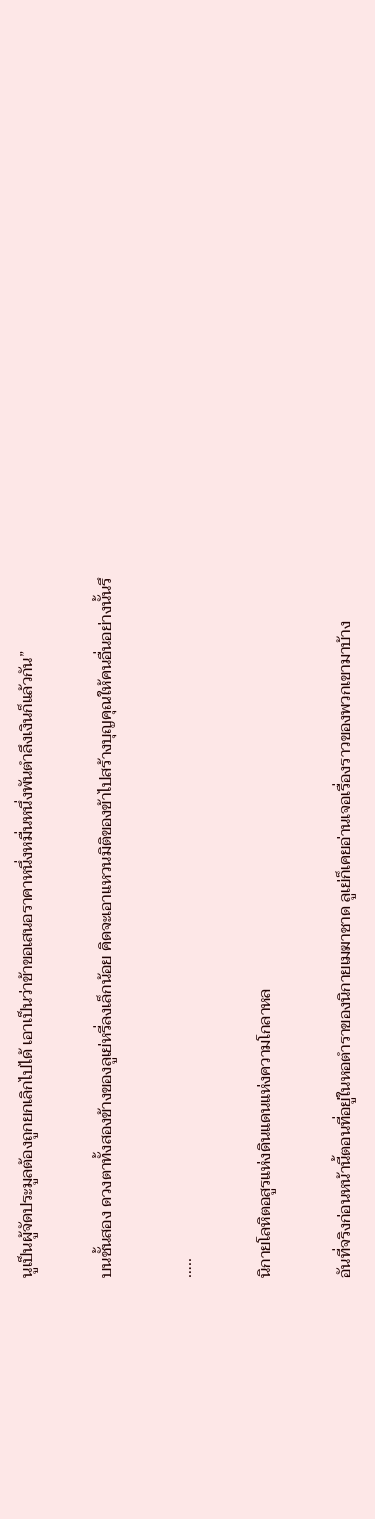นูเป็นผู้จัดประมูลต้องถูกยกเลิกไปได้ เอาเป็นว่าข้าขอเสนอราคาหนึ่งหมื่นหนึ่งพันตำลึงเงินก็แล้วกัน”

บนชั้นสอง ดวงตาทั้งสองข้างของลูเย่หรี่ลงเล็กน้อย คิดจะเอาแหวนมิติของข้าไปสร้างบุญคุณให้คนอื่นอย่างนั้นรึ

…..

นิกายโลหิตอสูรแห่งดินแดนแห่งความโกลาหล

อันที่จริงก่อนหน้านี้ตอนที่อยู่ในหอตำราของนิกายเมฆาชาด ลูเย่ก็เคยอ่านเจอเรื่องราวของพวกเขามาบ้าง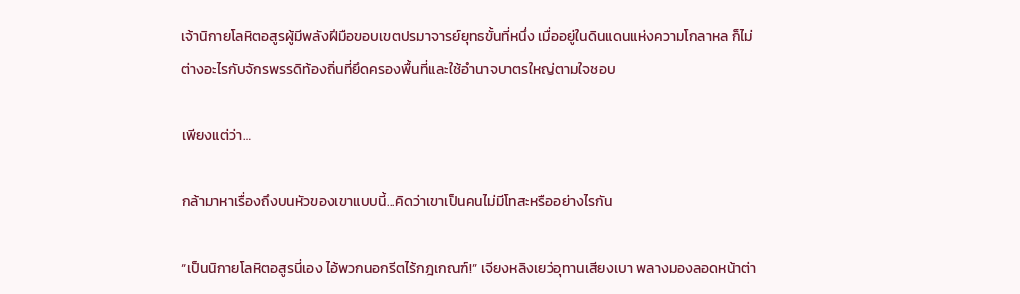เจ้านิกายโลหิตอสูรผู้มีพลังฝีมือขอบเขตปรมาจารย์ยุทธขั้นที่หนึ่ง เมื่ออยู่ในดินแดนแห่งความโกลาหล ก็ไม่ต่างอะไรกับจักรพรรดิท้องถิ่นที่ยึดครองพื้นที่และใช้อำนาจบาตรใหญ่ตามใจชอบ

เพียงแต่ว่า…

กล้ามาหาเรื่องถึงบนหัวของเขาแบบนี้...คิดว่าเขาเป็นคนไม่มีโทสะหรืออย่างไรกัน

“เป็นนิกายโลหิตอสูรนี่เอง ไอ้พวกนอกรีตไร้กฎเกณฑ์!” เจียงหลิงเยว่อุทานเสียงเบา พลางมองลอดหน้าต่า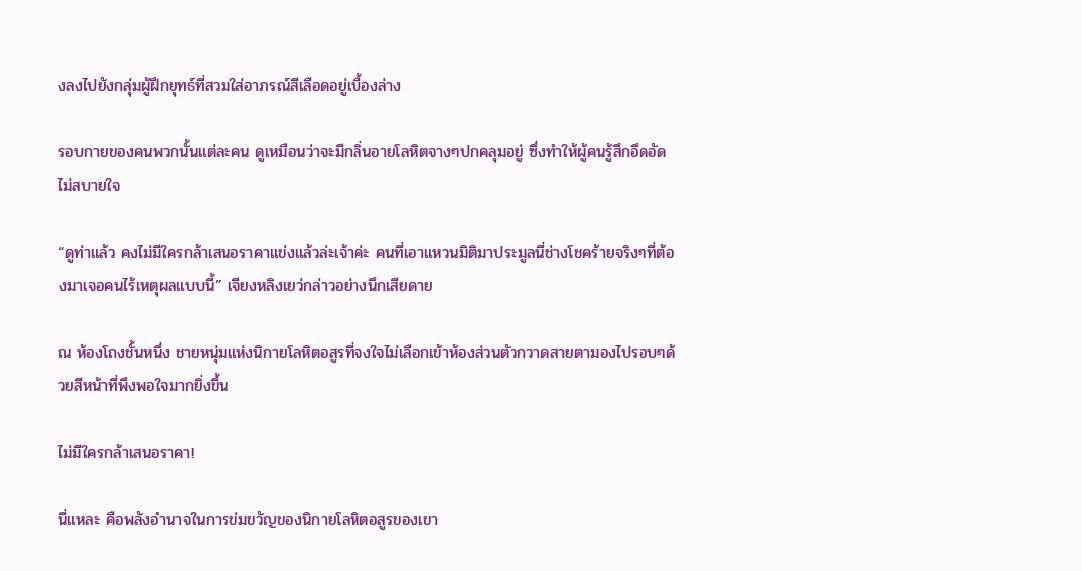งลงไปยังกลุ่มผู้ฝึกยุทธ์ที่สวมใส่อาภรณ์สีเลือดอยู่เบื้องล่าง

รอบกายของคนพวกนั้นแต่ละคน ดูเหมือนว่าจะมีกลิ่นอายโลหิตจางๆปกคลุมอยู่ ซึ่งทำให้ผู้คนรู้สึกอึดอัดไม่สบายใจ

“ดูท่าแล้ว คงไม่มีใครกล้าเสนอราคาแข่งแล้วล่ะเจ้าค่ะ คนที่เอาแหวนมิติมาประมูลนี่ช่างโชคร้ายจริงๆที่ต้องมาเจอคนไร้เหตุผลแบบนี้” เจียงหลิงเยว่กล่าวอย่างนึกเสียดาย

ณ ห้องโถงชั้นหนึ่ง ชายหนุ่มแห่งนิกายโลหิตอสูรที่จงใจไม่เลือกเข้าห้องส่วนตัวกวาดสายตามองไปรอบๆด้วยสีหน้าที่พึงพอใจมากยิ่งขึ้น

ไม่มีใครกล้าเสนอราคา!

นี่แหละ คือพลังอำนาจในการข่มขวัญของนิกายโลหิตอสูรของเขา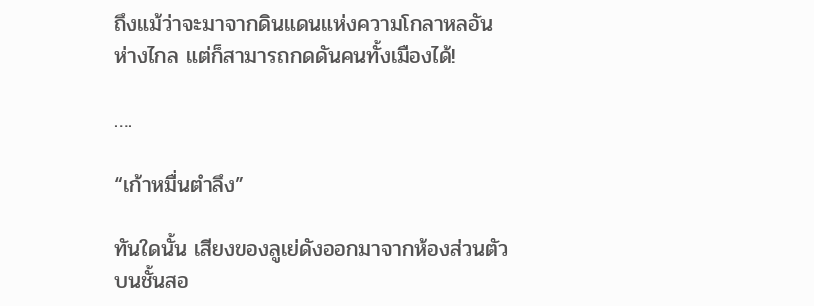ถึงแม้ว่าจะมาจากดินแดนแห่งความโกลาหลอันห่างไกล แต่ก็สามารถกดดันคนทั้งเมืองได้!

….

“เก้าหมื่นตำลึง”

ทันใดนั้น เสียงของลูเย่ดังออกมาจากห้องส่วนตัวบนชั้นสอ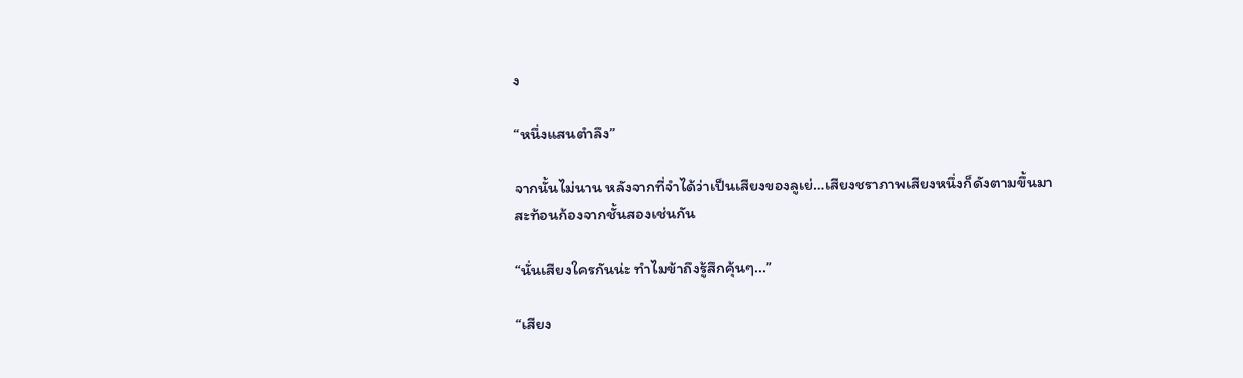ง

“หนึ่งแสนตำลึง”

จากนั้นไม่นาน หลังจากที่จำได้ว่าเป็นเสียงของลูเย่…เสียงชราภาพเสียงหนึ่งก็ดังตามขึ้นมาสะท้อนก้องจากชั้นสองเช่นกัน

“นั่นเสียงใครกันน่ะ ทำไมข้าถึงรู้สึกคุ้นๆ...”

“เสียง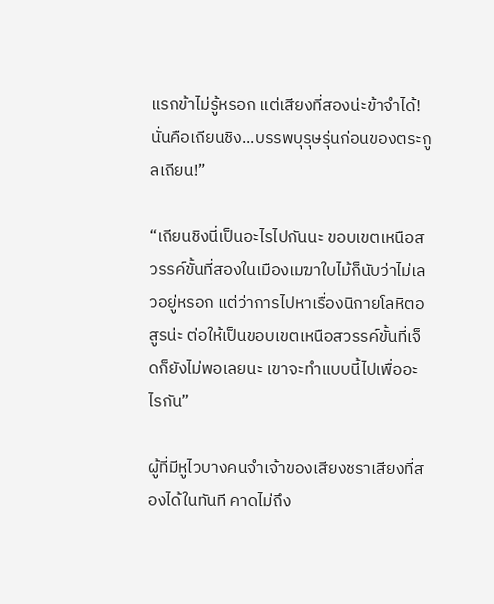แรกข้าไม่รู้หรอก แต่เสียงที่สองน่ะข้าจำได้! นั่นคือเถียนชิง...บรรพบุรุษรุ่นก่อนของตระกูลเถียน!”

“เถียนชิงนี่เป็นอะไรไปกันนะ ขอบเขตเหนือสวรรค์ขั้นที่สองในเมืองเมฆาใบไม้ก็นับว่าไม่เลวอยู่หรอก แต่ว่าการไปหาเรื่องนิกายโลหิตอสูรน่ะ ต่อให้เป็นขอบเขตเหนือสวรรค์ขั้นที่เจ็ดก็ยังไม่พอเลยนะ เขาจะทำแบบนี้ไปเพื่ออะไรกัน”

ผู้ที่มีหูไวบางคนจำเจ้าของเสียงชราเสียงที่สองได้ในทันที คาดไม่ถึง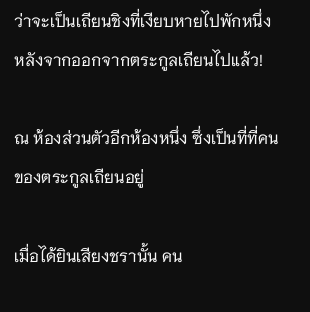ว่าจะเป็นเถียนชิงที่เงียบหายไปพักหนึ่งหลังจากออกจากตระกูลเถียนไปแล้ว!

ณ ห้องส่วนตัวอีกห้องหนึ่ง ซึ่งเป็นที่ที่คนของตระกูลเถียนอยู่

เมื่อได้ยินเสียงชรานั้น คน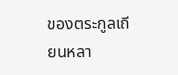ของตระกูลเถียนหลา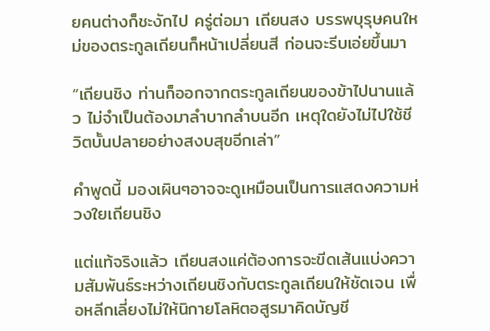ยคนต่างก็ชะงักไป ครู่ต่อมา เถียนสง บรรพบุรุษคนใหม่ของตระกูลเถียนก็หน้าเปลี่ยนสี ก่อนจะรีบเอ่ยขึ้นมา

“เถียนชิง ท่านก็ออกจากตระกูลเถียนของข้าไปนานแล้ว ไม่จำเป็นต้องมาลำบากลำบนอีก เหตุใดยังไม่ไปใช้ชีวิตบั้นปลายอย่างสงบสุขอีกเล่า”

คำพูดนี้ มองเผินๆอาจจะดูเหมือนเป็นการแสดงความห่วงใยเถียนชิง

แต่แท้จริงแล้ว เถียนสงแค่ต้องการจะขีดเส้นแบ่งความสัมพันธ์ระหว่างเถียนชิงกับตระกูลเถียนให้ชัดเจน เพื่อหลีกเลี่ยงไม่ให้นิกายโลหิตอสูรมาคิดบัญชี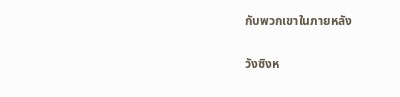กับพวกเขาในภายหลัง

วังซิงห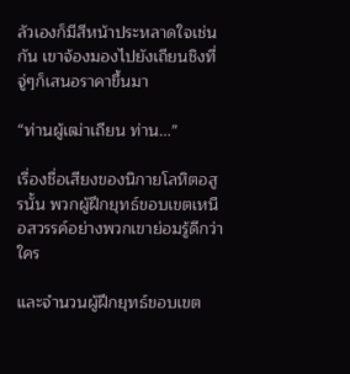ลัวเองก็มีสีหน้าประหลาดใจเช่นกัน เขาจ้องมองไปยังเถียนชิงที่จู่ๆก็เสนอราคาขึ้นมา

“ท่านผู้เฒ่าเถียน ท่าน...”

เรื่องชื่อเสียงของนิกายโลหิตอสูรนั้น พวกผู้ฝึกยุทธ์ขอบเขตเหนือสวรรค์อย่างพวกเขาย่อมรู้ดีกว่าใคร

และจำนวนผู้ฝึกยุทธ์ขอบเขต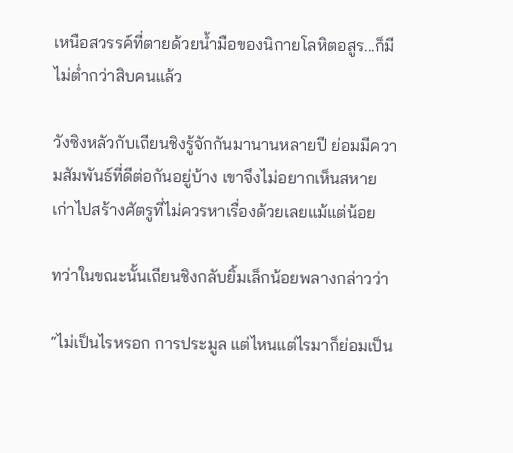เหนือสวรรค์ที่ตายด้วยน้ำมือของนิกายโลหิตอสูร...ก็มีไม่ต่ำกว่าสิบคนแล้ว

วังซิงหลัวกับเถียนชิงรู้จักกันมานานหลายปี ย่อมมีความสัมพันธ์ที่ดีต่อกันอยู่บ้าง เขาจึงไม่อยากเห็นสหายเก่าไปสร้างศัตรูที่ไม่ควรหาเรื่องด้วยเลยแม้แต่น้อย

ทว่าในขณะนั้นเถียนชิงกลับยิ้มเล็กน้อยพลางกล่าวว่า

“ไม่เป็นไรหรอก การประมูล แต่ไหนแต่ไรมาก็ย่อมเป็น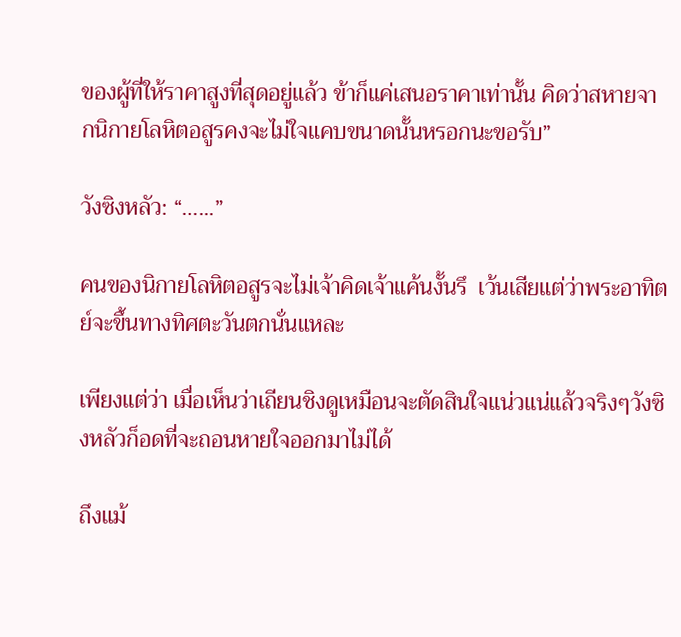ของผู้ที่ให้ราคาสูงที่สุดอยู่แล้ว ข้าก็แค่เสนอราคาเท่านั้น คิดว่าสหายจากนิกายโลหิตอสูรคงจะไม่ใจแคบขนาดนั้นหรอกนะขอรับ”

วังซิงหลัว: “…...”

คนของนิกายโลหิตอสูรจะไม่เจ้าคิดเจ้าแค้นงั้นรึ  เว้นเสียแต่ว่าพระอาทิตย์จะขึ้นทางทิศตะวันตกนั่นแหละ

เพียงแต่ว่า เมื่อเห็นว่าเถียนชิงดูเหมือนจะตัดสินใจแน่วแน่แล้วจริงๆวังซิงหลัวก็อดที่จะถอนหายใจออกมาไม่ได้

ถึงแม้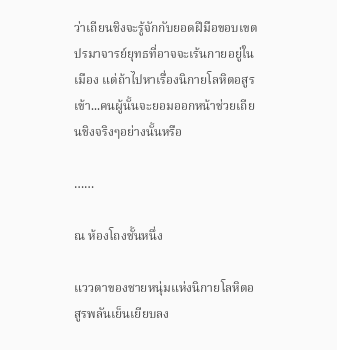ว่าเถียนชิงจะรู้จักกับยอดฝีมือขอบเขตปรมาจารย์ยุทธที่อาจจะเร้นกายอยู่ในเมือง แต่ถ้าไปหาเรื่องนิกายโลหิตอสูรเข้า...คนผู้นั้นจะยอมออกหน้าช่วยเถียนชิงจริงๆอย่างนั้นหรือ

……

ณ ห้องโถงชั้นหนึ่ง

แววตาของชายหนุ่มแห่งนิกายโลหิตอสูรพลันเย็นเยียบลง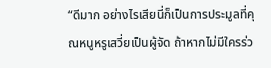“ดีมาก อย่างไรเสียนี่ก็เป็นการประมูลที่คุณหนูหรูเสวี่ยเป็นผู้จัด ถ้าหากไม่มีใครร่ว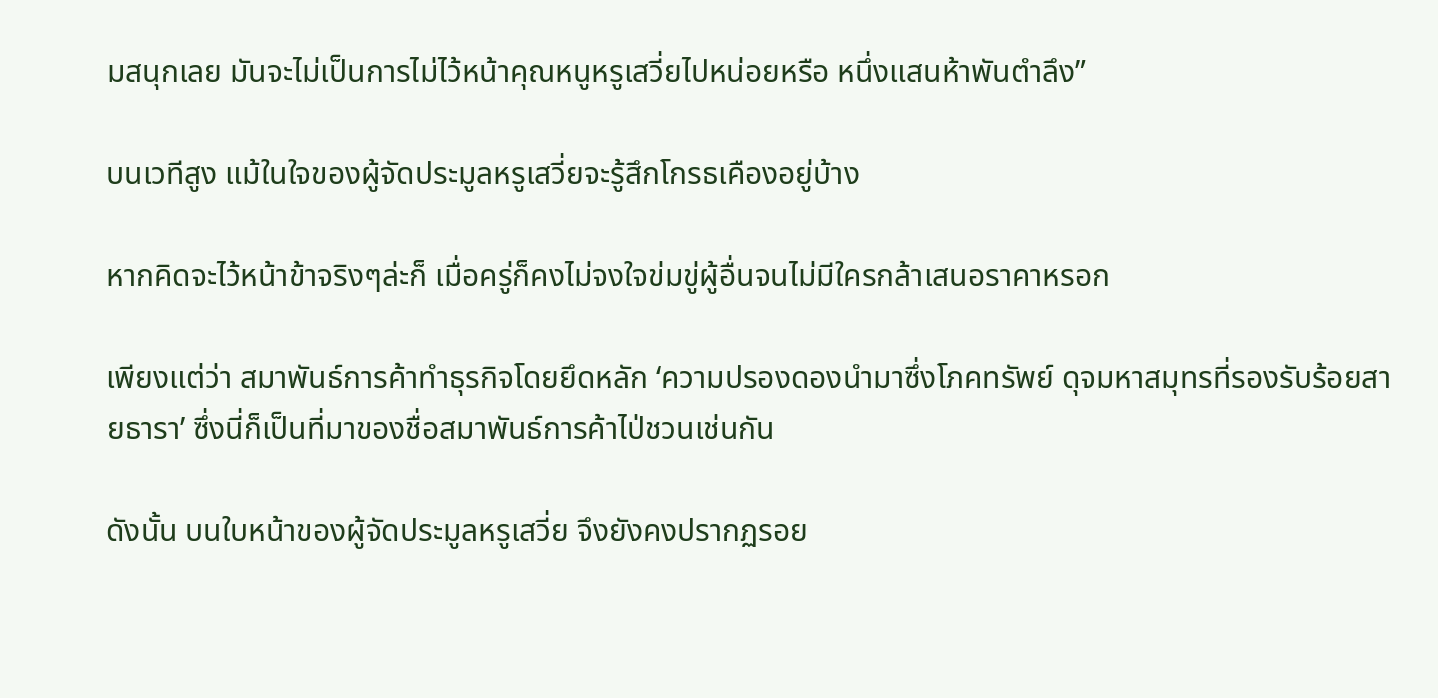มสนุกเลย มันจะไม่เป็นการไม่ไว้หน้าคุณหนูหรูเสวี่ยไปหน่อยหรือ หนึ่งแสนห้าพันตำลึง”

บนเวทีสูง แม้ในใจของผู้จัดประมูลหรูเสวี่ยจะรู้สึกโกรธเคืองอยู่บ้าง

หากคิดจะไว้หน้าข้าจริงๆล่ะก็ เมื่อครู่ก็คงไม่จงใจข่มขู่ผู้อื่นจนไม่มีใครกล้าเสนอราคาหรอก

เพียงแต่ว่า สมาพันธ์การค้าทำธุรกิจโดยยึดหลัก ‘ความปรองดองนำมาซึ่งโภคทรัพย์ ดุจมหาสมุทรที่รองรับร้อยสายธารา’ ซึ่งนี่ก็เป็นที่มาของชื่อสมาพันธ์การค้าไป่ชวนเช่นกัน

ดังนั้น บนใบหน้าของผู้จัดประมูลหรูเสวี่ย จึงยังคงปรากฏรอย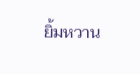ยิ้มหวาน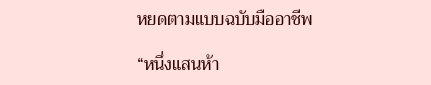หยดตามแบบฉบับมืออาชีพ

“หนึ่งแสนห้า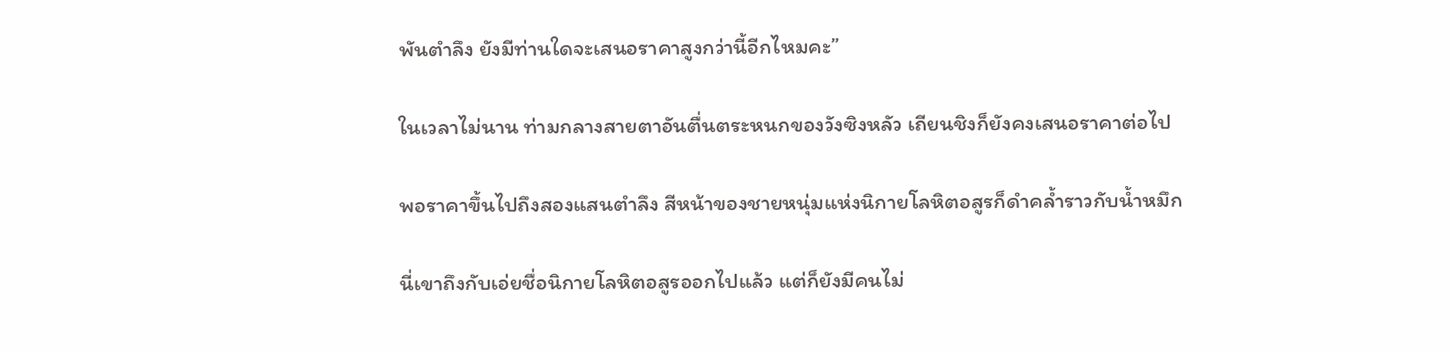พันตำลึง ยังมีท่านใดจะเสนอราคาสูงกว่านี้อีกไหมคะ”

ในเวลาไม่นาน ท่ามกลางสายตาอันตื่นตระหนกของวังซิงหลัว เถียนชิงก็ยังคงเสนอราคาต่อไป

พอราคาขึ้นไปถึงสองแสนตำลึง สีหน้าของชายหนุ่มแห่งนิกายโลหิตอสูรก็ดำคล้ำราวกับน้ำหมึก

นี่เขาถึงกับเอ่ยชื่อนิกายโลหิตอสูรออกไปแล้ว แต่ก็ยังมีคนไม่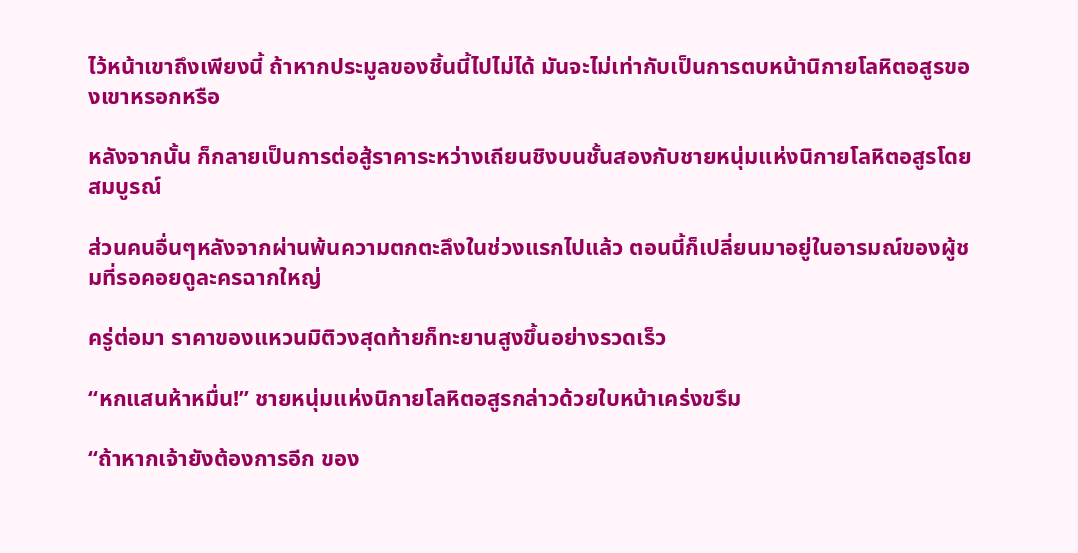ไว้หน้าเขาถึงเพียงนี้ ถ้าหากประมูลของชิ้นนี้ไปไม่ได้ มันจะไม่เท่ากับเป็นการตบหน้านิกายโลหิตอสูรของเขาหรอกหรือ

หลังจากนั้น ก็กลายเป็นการต่อสู้ราคาระหว่างเถียนชิงบนชั้นสองกับชายหนุ่มแห่งนิกายโลหิตอสูรโดยสมบูรณ์

ส่วนคนอื่นๆหลังจากผ่านพ้นความตกตะลึงในช่วงแรกไปแล้ว ตอนนี้ก็เปลี่ยนมาอยู่ในอารมณ์ของผู้ชมที่รอคอยดูละครฉากใหญ่

ครู่ต่อมา ราคาของแหวนมิติวงสุดท้ายก็ทะยานสูงขึ้นอย่างรวดเร็ว

“หกแสนห้าหมื่น!” ชายหนุ่มแห่งนิกายโลหิตอสูรกล่าวด้วยใบหน้าเคร่งขรึม

“ถ้าหากเจ้ายังต้องการอีก ของ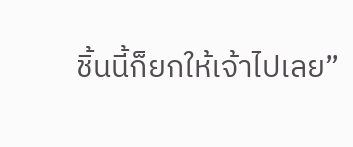ชิ้นนี้ก็ยกให้เจ้าไปเลย”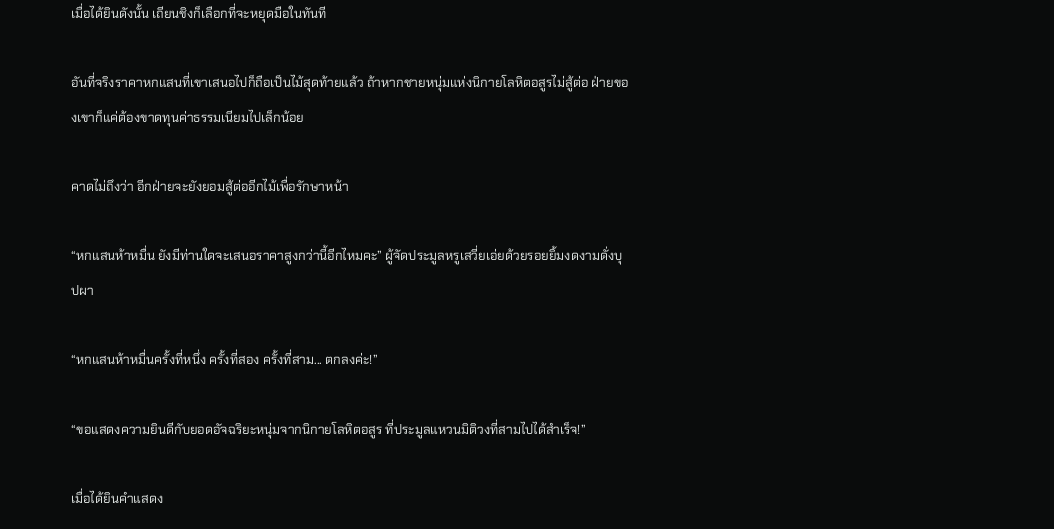เมื่อได้ยินดังนั้น เถียนชิงก็เลือกที่จะหยุดมือในทันที

อันที่จริงราคาหกแสนที่เขาเสนอไปก็ถือเป็นไม้สุดท้ายแล้ว ถ้าหากชายหนุ่มแห่งนิกายโลหิตอสูรไม่สู้ต่อ ฝ่ายของเขาก็แค่ต้องขาดทุนค่าธรรมเนียมไปเล็กน้อย

คาดไม่ถึงว่า อีกฝ่ายจะยังยอมสู้ต่ออีกไม้เพื่อรักษาหน้า

“หกแสนห้าหมื่น ยังมีท่านใดจะเสนอราคาสูงกว่านี้อีกไหมคะ” ผู้จัดประมูลหรูเสวี่ยเอ่ยด้วยรอยยิ้มงดงามดั่งบุปผา

“หกแสนห้าหมื่นครั้งที่หนึ่ง ครั้งที่สอง ครั้งที่สาม... ตกลงค่ะ!”

“ขอแสดงความยินดีกับยอดอัจฉริยะหนุ่มจากนิกายโลหิตอสูร ที่ประมูลแหวนมิติวงที่สามไปได้สำเร็จ!”

เมื่อได้ยินคำแสดง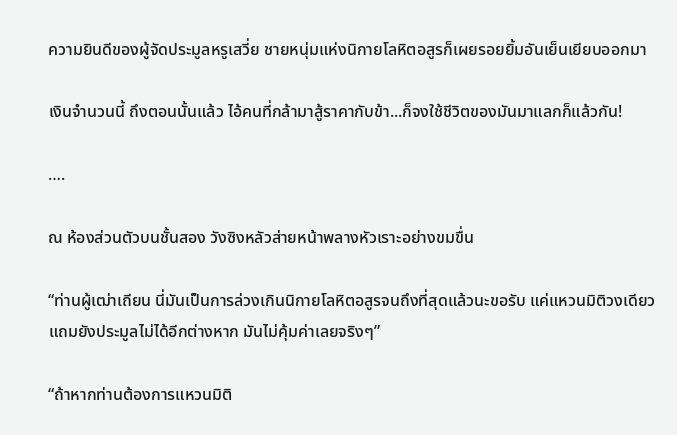ความยินดีของผู้จัดประมูลหรูเสวี่ย ชายหนุ่มแห่งนิกายโลหิตอสูรก็เผยรอยยิ้มอันเย็นเยียบออกมา

เงินจำนวนนี้ ถึงตอนนั้นแล้ว ไอ้คนที่กล้ามาสู้ราคากับข้า...ก็จงใช้ชีวิตของมันมาแลกก็แล้วกัน!

….

ณ ห้องส่วนตัวบนชั้นสอง วังซิงหลัวส่ายหน้าพลางหัวเราะอย่างขมขื่น

“ท่านผู้เฒ่าเถียน นี่มันเป็นการล่วงเกินนิกายโลหิตอสูรจนถึงที่สุดแล้วนะขอรับ แค่แหวนมิติวงเดียว แถมยังประมูลไม่ได้อีกต่างหาก มันไม่คุ้มค่าเลยจริงๆ”

“ถ้าหากท่านต้องการแหวนมิติ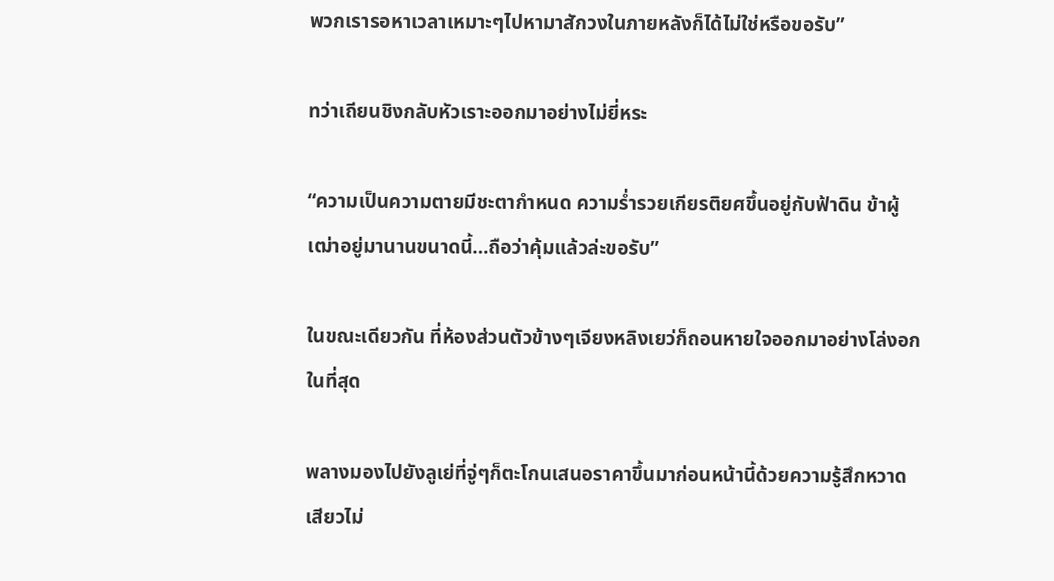พวกเรารอหาเวลาเหมาะๆไปหามาสักวงในภายหลังก็ได้ไม่ใช่หรือขอรับ”

ทว่าเถียนชิงกลับหัวเราะออกมาอย่างไม่ยี่หระ

“ความเป็นความตายมีชะตากำหนด ความร่ำรวยเกียรติยศขึ้นอยู่กับฟ้าดิน ข้าผู้เฒ่าอยู่มานานขนาดนี้…ถือว่าคุ้มแล้วล่ะขอรับ”

ในขณะเดียวกัน ที่ห้องส่วนตัวข้างๆเจียงหลิงเยว่ก็ถอนหายใจออกมาอย่างโล่งอกในที่สุด

พลางมองไปยังลูเย่ที่จู่ๆก็ตะโกนเสนอราคาขึ้นมาก่อนหน้านี้ด้วยความรู้สึกหวาดเสียวไม่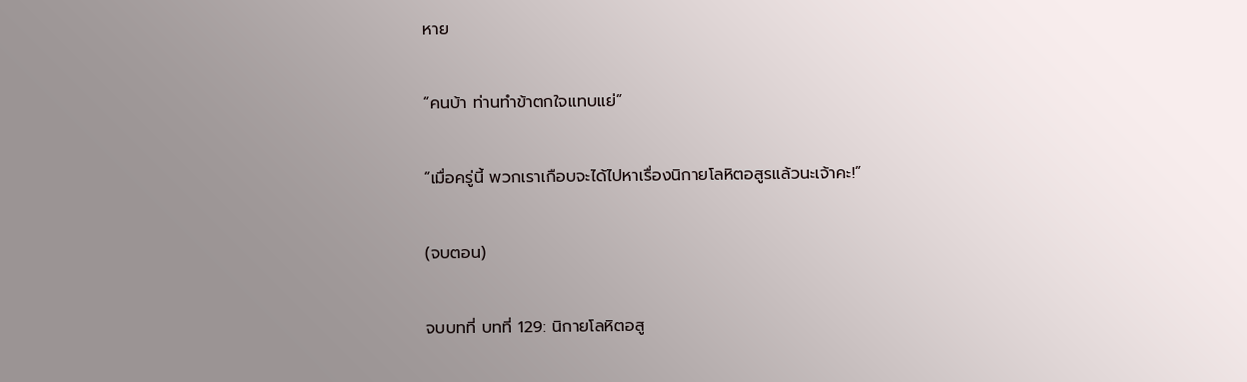หาย

“คนบ้า ท่านทำข้าตกใจแทบแย่”

“เมื่อครู่นี้ พวกเราเกือบจะได้ไปหาเรื่องนิกายโลหิตอสูรแล้วนะเจ้าคะ!”

(จบตอน)

จบบทที่ บทที่ 129: นิกายโลหิตอสู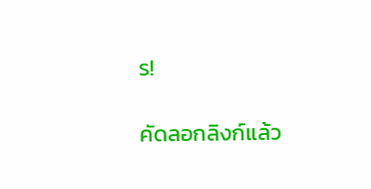ร!

คัดลอกลิงก์แล้ว